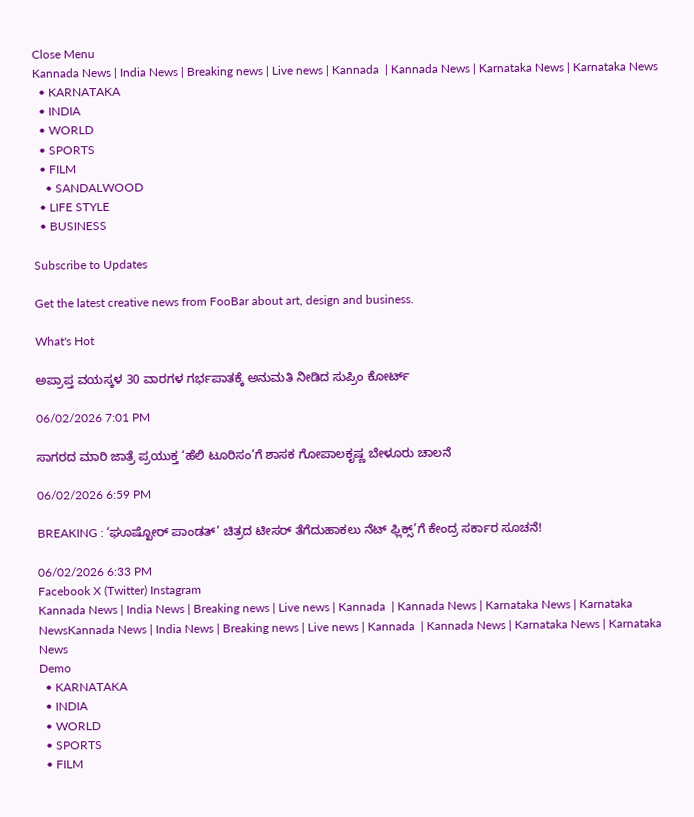Close Menu
Kannada News | India News | Breaking news | Live news | Kannada  | Kannada News | Karnataka News | Karnataka News
  • KARNATAKA
  • INDIA
  • WORLD
  • SPORTS
  • FILM
    • SANDALWOOD
  • LIFE STYLE
  • BUSINESS

Subscribe to Updates

Get the latest creative news from FooBar about art, design and business.

What's Hot

ಅಪ್ರಾಪ್ತ ವಯಸ್ಕಳ 30 ವಾರಗಳ ಗರ್ಭಪಾತಕ್ಕೆ ಅನುಮತಿ ನೀಡಿದ ಸುಪ್ರಿಂ ಕೋರ್ಟ್

06/02/2026 7:01 PM

ಸಾಗರದ ಮಾರಿ ಜಾತ್ರೆ ಪ್ರಯುಕ್ತ ‘ಹೆಲಿ ಟೂರಿಸಂ’ಗೆ ಶಾಸಕ ಗೋಪಾಲಕೃಷ್ಣ ಬೇಳೂರು ಚಾಲನೆ

06/02/2026 6:59 PM

BREAKING : ‘ಘೂಷ್ಖೋರ್ ಪಾಂಡತ್’ ಚಿತ್ರದ ಟೀಸರ್ ತೆಗೆದುಹಾಕಲು ನೆಟ್ ಫ್ಲಿಕ್ಸ್’ಗೆ ಕೇಂದ್ರ ಸರ್ಕಾರ ಸೂಚನೆ!

06/02/2026 6:33 PM
Facebook X (Twitter) Instagram
Kannada News | India News | Breaking news | Live news | Kannada  | Kannada News | Karnataka News | Karnataka NewsKannada News | India News | Breaking news | Live news | Kannada  | Kannada News | Karnataka News | Karnataka News
Demo
  • KARNATAKA
  • INDIA
  • WORLD
  • SPORTS
  • FILM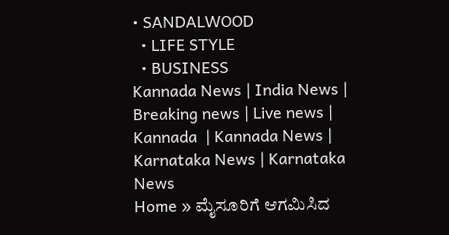• SANDALWOOD
  • LIFE STYLE
  • BUSINESS
Kannada News | India News | Breaking news | Live news | Kannada  | Kannada News | Karnataka News | Karnataka News
Home » ಮೈಸೂರಿಗೆ ಆಗಮಿಸಿದ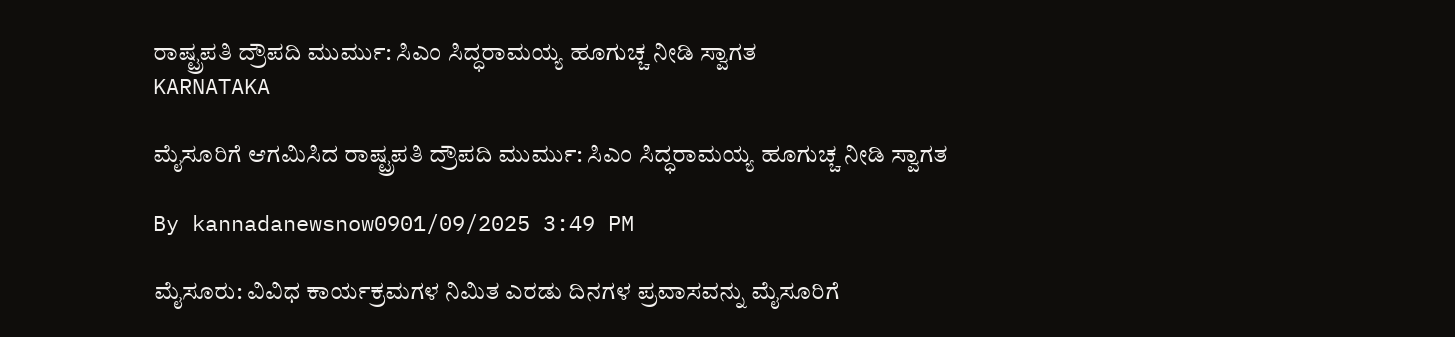ರಾಷ್ಟ್ರಪತಿ ದ್ರೌಪದಿ ಮುರ್ಮು: ಸಿಎಂ ಸಿದ್ಧರಾಮಯ್ಯ ಹೂಗುಚ್ಚ ನೀಡಿ ಸ್ವಾಗತ
KARNATAKA

ಮೈಸೂರಿಗೆ ಆಗಮಿಸಿದ ರಾಷ್ಟ್ರಪತಿ ದ್ರೌಪದಿ ಮುರ್ಮು: ಸಿಎಂ ಸಿದ್ಧರಾಮಯ್ಯ ಹೂಗುಚ್ಚ ನೀಡಿ ಸ್ವಾಗತ

By kannadanewsnow0901/09/2025 3:49 PM

ಮೈಸೂರು: ವಿವಿಧ ಕಾರ್ಯಕ್ರಮಗಳ ನಿಮಿತ ಎರಡು ದಿನಗಳ ಪ್ರವಾಸವನ್ನು ಮೈಸೂರಿಗೆ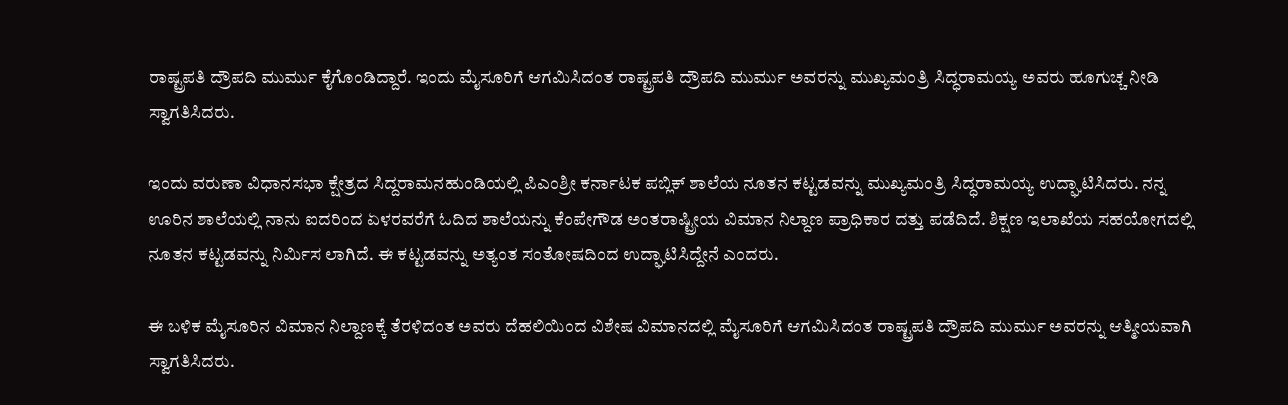ರಾಷ್ಟ್ರಪತಿ ದ್ರೌಪದಿ ಮುರ್ಮು ಕೈಗೊಂಡಿದ್ದಾರೆ. ಇಂದು ಮೈಸೂರಿಗೆ ಆಗಮಿಸಿದಂತ ರಾಷ್ಟ್ರಪತಿ ದ್ರೌಪದಿ ಮುರ್ಮು ಅವರನ್ನು ಮುಖ್ಯಮಂತ್ರಿ ಸಿದ್ಧರಾಮಯ್ಯ ಅವರು ಹೂಗುಚ್ಚ ನೀಡಿ ಸ್ವಾಗತಿಸಿದರು.

ಇಂದು ವರುಣಾ ವಿಧಾನಸಭಾ ಕ್ಷೇತ್ರದ ಸಿದ್ದರಾಮನಹುಂಡಿಯಲ್ಲಿ ಪಿಎಂಶ್ರೀ ಕರ್ನಾಟಕ ಪಬ್ಲಿಕ್ ಶಾಲೆಯ ನೂತನ ಕಟ್ಟಡವನ್ನು ಮುಖ್ಯಮಂತ್ರಿ ಸಿದ್ಧರಾಮಯ್ಯ ಉದ್ಘಾಟಿಸಿದರು. ನನ್ನ ಊರಿನ ಶಾಲೆಯಲ್ಲಿ ನಾನು ಐದರಿಂದ ಏಳರವರೆಗೆ ಓದಿದ ಶಾಲೆಯನ್ನು ಕೆಂಪೇಗೌಡ ಅಂತರಾಷ್ಟ್ರೀಯ ವಿಮಾನ ನಿಲ್ದಾಣ ಪ್ರಾಧಿಕಾರ ದತ್ತು ಪಡೆದಿದೆ. ಶಿಕ್ಷಣ ಇಲಾಖೆಯ ಸಹಯೋಗದಲ್ಲಿ ನೂತನ ಕಟ್ಟಡವನ್ನು ನಿರ್ಮಿಸ ಲಾಗಿದೆ. ಈ ಕಟ್ಟಡವನ್ನು ಅತ್ಯಂತ ಸಂತೋಷದಿಂದ ಉದ್ಘಾಟಿಸಿದ್ದೇನೆ ಎಂದರು.

ಈ ಬಳಿಕ ಮೈಸೂರಿನ ವಿಮಾನ ನಿಲ್ದಾಣಕ್ಕೆ ತೆರಳಿದಂತ ಅವರು ದೆಹಲಿಯಿಂದ ವಿಶೇಷ ವಿಮಾನದಲ್ಲಿ ಮೈಸೂರಿಗೆ ಆಗಮಿಸಿದಂತ ರಾಷ್ಟ್ರಪತಿ ದ್ರೌಪದಿ ಮುರ್ಮು ಅವರನ್ನು ಆತ್ಮೀಯವಾಗಿ ಸ್ವಾಗತಿಸಿದರು.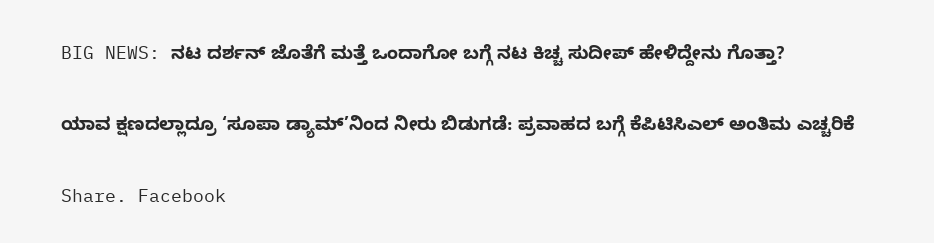BIG NEWS: ನಟ ದರ್ಶನ್ ಜೊತೆಗೆ ಮತ್ತೆ ಒಂದಾಗೋ ಬಗ್ಗೆ ನಟ ಕಿಚ್ಚ ಸುದೀಪ್ ಹೇಳಿದ್ದೇನು ಗೊತ್ತಾ?

ಯಾವ ಕ್ಷಣದಲ್ಲಾದ್ರೂ ‘ಸೂಪಾ ಡ್ಯಾಮ್‌’ನಿಂದ ನೀರು ಬಿಡುಗಡೆ: ಪ್ರವಾಹದ ಬಗ್ಗೆ ಕೆಪಿಟಿಸಿಎಲ್‌ ಅಂತಿಮ ಎಚ್ಚರಿಕೆ

Share. Facebook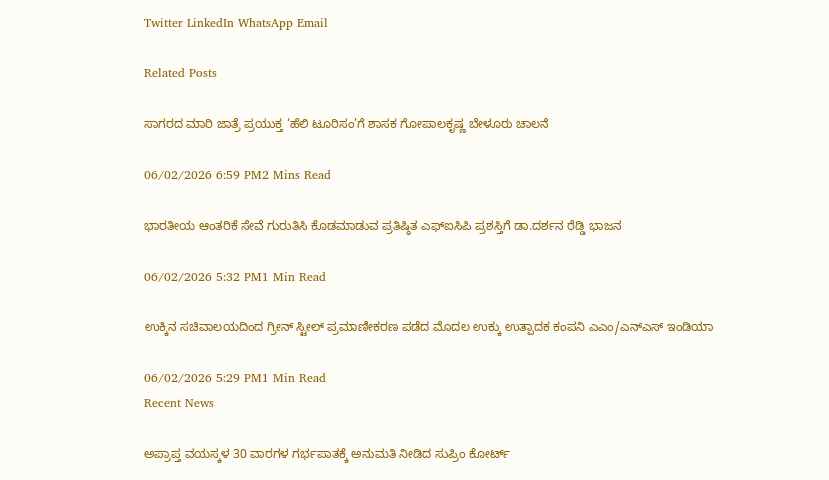Twitter LinkedIn WhatsApp Email

Related Posts

ಸಾಗರದ ಮಾರಿ ಜಾತ್ರೆ ಪ್ರಯುಕ್ತ ‘ಹೆಲಿ ಟೂರಿಸಂ’ಗೆ ಶಾಸಕ ಗೋಪಾಲಕೃಷ್ಣ ಬೇಳೂರು ಚಾಲನೆ

06/02/2026 6:59 PM2 Mins Read

ಭಾರತೀಯ ಆಂತರಿಕೆ ಸೇವೆ ಗುರುತಿಸಿ ಕೊಡಮಾಡುವ ಪ್ರತಿಷ್ಠಿತ ಎಫ್‌ಐಸಿಪಿ ಪ್ರಶಸ್ತಿಗೆ ಡಾ.ದರ್ಶನ ರೆಡ್ಡಿ ಭಾಜನ

06/02/2026 5:32 PM1 Min Read

ಉಕ್ಕಿನ ಸಚಿವಾಲಯದಿಂದ ಗ್ರೀನ್ ಸ್ಟೀಲ್ ಪ್ರಮಾಣೀಕರಣ ಪಡೆದ ಮೊದಲ ಉಕ್ಕು ಉತ್ಪಾದಕ ಕಂಪನಿ ಎಎಂ/ಎನ್‌ಎಸ್‌ ಇಂಡಿಯಾ

06/02/2026 5:29 PM1 Min Read
Recent News

ಅಪ್ರಾಪ್ತ ವಯಸ್ಕಳ 30 ವಾರಗಳ ಗರ್ಭಪಾತಕ್ಕೆ ಅನುಮತಿ ನೀಡಿದ ಸುಪ್ರಿಂ ಕೋರ್ಟ್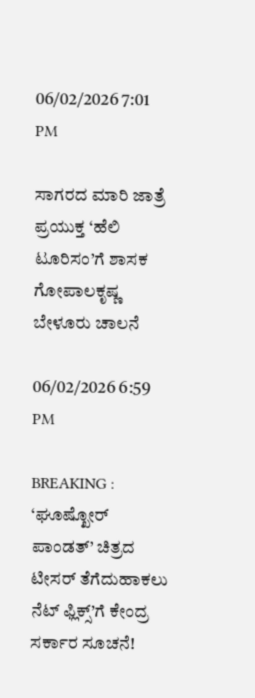06/02/2026 7:01 PM

ಸಾಗರದ ಮಾರಿ ಜಾತ್ರೆ ಪ್ರಯುಕ್ತ ‘ಹೆಲಿ ಟೂರಿಸಂ’ಗೆ ಶಾಸಕ ಗೋಪಾಲಕೃಷ್ಣ ಬೇಳೂರು ಚಾಲನೆ

06/02/2026 6:59 PM

BREAKING : ‘ಘೂಷ್ಖೋರ್ ಪಾಂಡತ್’ ಚಿತ್ರದ ಟೀಸರ್ ತೆಗೆದುಹಾಕಲು ನೆಟ್ ಫ್ಲಿಕ್ಸ್’ಗೆ ಕೇಂದ್ರ ಸರ್ಕಾರ ಸೂಚನೆ!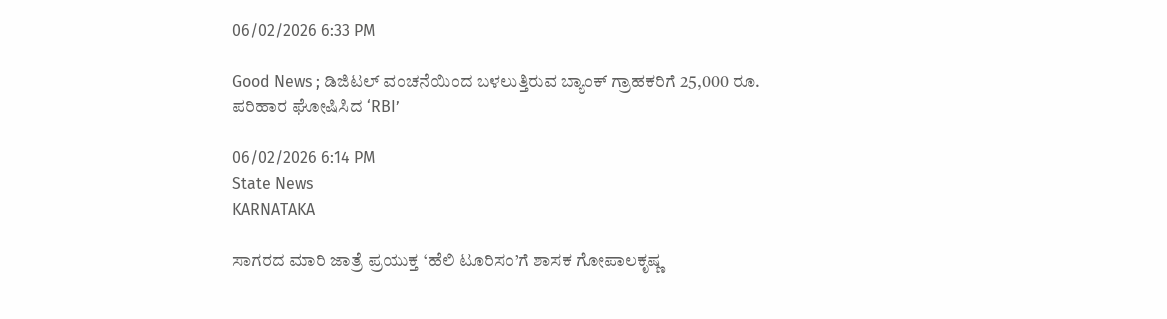06/02/2026 6:33 PM

Good News ; ಡಿಜಿಟಲ್ ವಂಚನೆಯಿಂದ ಬಳಲುತ್ತಿರುವ ಬ್ಯಾಂಕ್ ಗ್ರಾಹಕರಿಗೆ 25,000 ರೂ. ಪರಿಹಾರ ಘೋಷಿಸಿದ ‘RBI’

06/02/2026 6:14 PM
State News
KARNATAKA

ಸಾಗರದ ಮಾರಿ ಜಾತ್ರೆ ಪ್ರಯುಕ್ತ ‘ಹೆಲಿ ಟೂರಿಸಂ’ಗೆ ಶಾಸಕ ಗೋಪಾಲಕೃಷ್ಣ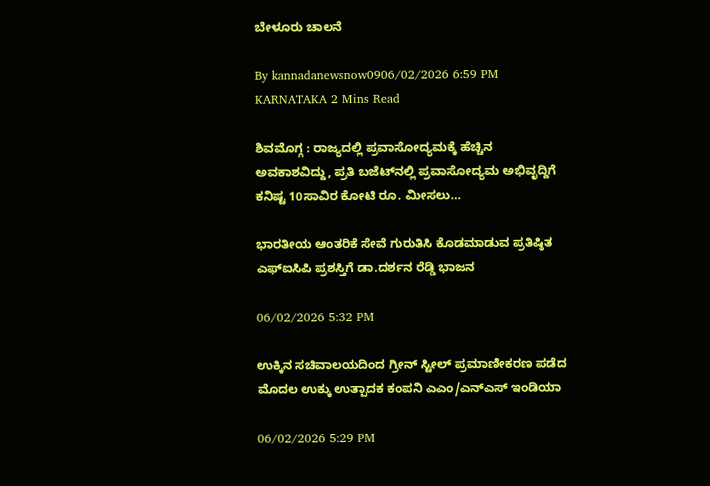ಬೇಳೂರು ಚಾಲನೆ

By kannadanewsnow0906/02/2026 6:59 PM KARNATAKA 2 Mins Read

ಶಿವಮೊಗ್ಗ : ರಾಜ್ಯದಲ್ಲಿ ಪ್ರವಾಸೋದ್ಯಮಕ್ಕೆ ಹೆಚ್ಚಿನ ಅವಕಾಶವಿದ್ದು, ಪ್ರತಿ ಬಜೆಟ್‌ನಲ್ಲಿ ಪ್ರವಾಸೋದ್ಯಮ ಅಭಿವೃದ್ದಿಗೆ ಕನಿಷ್ಟ 10ಸಾವಿರ ಕೋಟಿ ರೂ. ಮೀಸಲು…

ಭಾರತೀಯ ಆಂತರಿಕೆ ಸೇವೆ ಗುರುತಿಸಿ ಕೊಡಮಾಡುವ ಪ್ರತಿಷ್ಠಿತ ಎಫ್‌ಐಸಿಪಿ ಪ್ರಶಸ್ತಿಗೆ ಡಾ.ದರ್ಶನ ರೆಡ್ಡಿ ಭಾಜನ

06/02/2026 5:32 PM

ಉಕ್ಕಿನ ಸಚಿವಾಲಯದಿಂದ ಗ್ರೀನ್ ಸ್ಟೀಲ್ ಪ್ರಮಾಣೀಕರಣ ಪಡೆದ ಮೊದಲ ಉಕ್ಕು ಉತ್ಪಾದಕ ಕಂಪನಿ ಎಎಂ/ಎನ್‌ಎಸ್‌ ಇಂಡಿಯಾ

06/02/2026 5:29 PM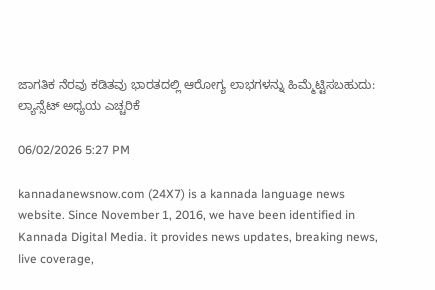ಜಾಗತಿಕ ನೆರವು ಕಡಿತವು ಭಾರತದಲ್ಲಿ ಆರೋಗ್ಯ ಲಾಭಗಳನ್ನು ಹಿಮ್ಮೆಟ್ಟಿಸಬಹುದು: ಲ್ಯಾನ್ಸೆಟ್ ಅಧ್ಯಯ ಎಚ್ಚರಿಕೆ

06/02/2026 5:27 PM

kannadanewsnow.com (24X7) is a kannada language news website. Since November 1, 2016, we have been identified in Kannada Digital Media. it provides news updates, breaking news, live coverage,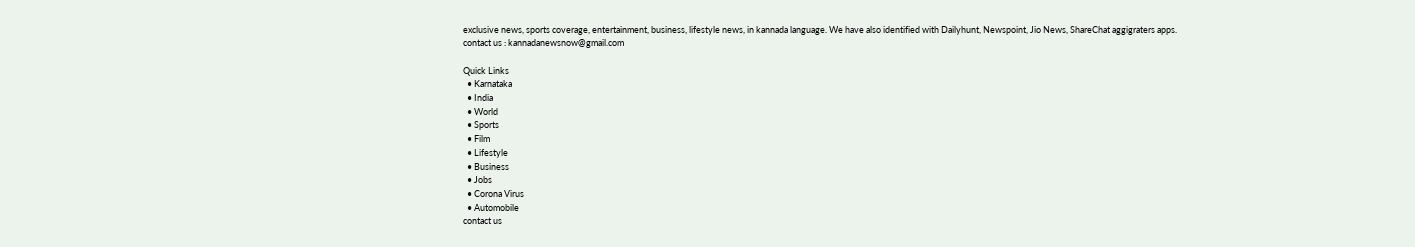exclusive news, sports coverage, entertainment, business, lifestyle news, in kannada language. We have also identified with Dailyhunt, Newspoint, Jio News, ShareChat aggigraters apps. contact us : kannadanewsnow@gmail.com

Quick Links
  • Karnataka
  • India
  • World
  • Sports
  • Film
  • Lifestyle
  • Business
  • Jobs
  • Corona Virus
  • Automobile
contact us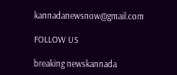kannadanewsnow@gmail.com

FOLLOW US

breaking newskannada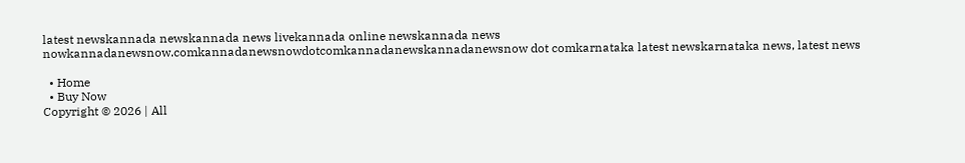latest newskannada newskannada news livekannada online newskannada news nowkannadanewsnow.comkannadanewsnowdotcomkannadanewskannadanewsnow dot comkarnataka latest newskarnataka news, latest news

  • Home
  • Buy Now
Copyright © 2026 | All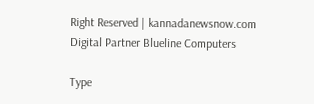Right Reserved | kannadanewsnow.com
Digital Partner Blueline Computers

Type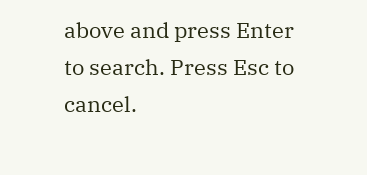above and press Enter to search. Press Esc to cancel.